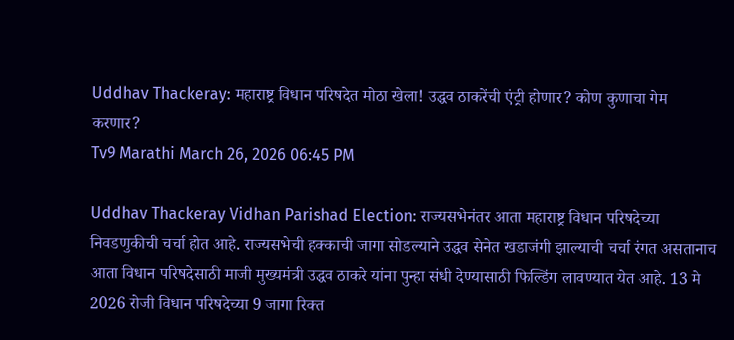Uddhav Thackeray: महाराष्ट्र विधान परिषदेत मोठा खेला! उद्धव ठाकरेंची एंट्री होणार? कोण कुणाचा गेम करणार?
Tv9 Marathi March 26, 2026 06:45 PM

Uddhav Thackeray Vidhan Parishad Election: राज्यसभेनंतर आता महाराष्ट्र विधान परिषदेच्या निवडणुकीची चर्चा होत आहे. राज्यसभेची हक्काची जागा सोडल्याने उद्धव सेनेत खडाजंगी झाल्याची चर्चा रंगत असतानाच आता विधान परिषदेसाठी माजी मुख्यमंत्री उद्धव ठाकरे यांना पुन्हा संधी देण्यासाठी फिल्डिंग लावण्यात येत आहे. 13 मे 2026 रोजी विधान परिषदेच्या 9 जागा रिक्त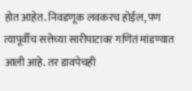होत आहेत. निवडणूक लवकरच होईल, पण त्यापूर्वीच सत्तेच्या सारीपाटावर गणितं मांडण्यात आली आहे. तर डावपेचही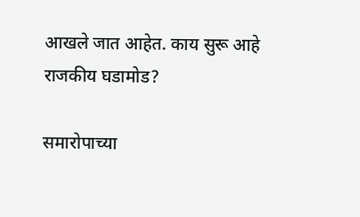आखले जात आहेत. काय सुरू आहे राजकीय घडामोड?

समारोपाच्या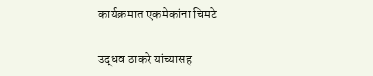कार्यक्रमात एकमेकांना चिमटे

उद्धव ठाकरे यांच्यासह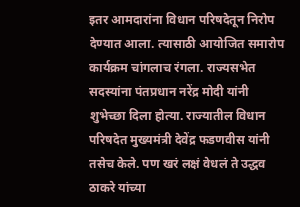इतर आमदारांना विधान परिषदेतून निरोप देण्यात आला. त्यासाठी आयोजित समारोप कार्यक्रम चांगलाच रंगला. राज्यसभेत सदस्यांना पंतप्रधान नरेंद्र मोदी यांनी शुभेच्छा दिला होत्या. राज्यातील विधान परिषदेत मुख्यमंत्री देवेंद्र फडणवीस यांनी तसेच केले. पण खरं लक्षं वेधलं ते उद्धव ठाकरे यांच्या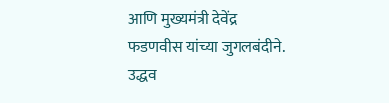आणि मुख्यमंत्री देवेंद्र फडणवीस यांच्या जुगलबंदीने. उद्धव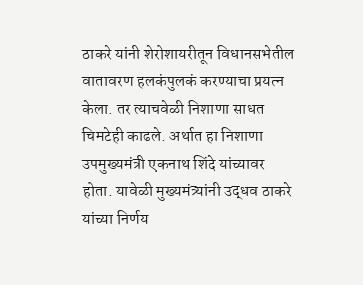ठाकरे यांनी शेरोशायरीतून विधानसभेतील वातावरण हलकंपुलकं करण्याचा प्रयत्न केला. तर त्याचवेळी निशाणा साधत चिमटेही काढले. अर्थात हा निशाणा उपमुख्यमंत्री एकनाथ शिंदे यांच्यावर होता. यावेळी मुख्यमंत्र्यांनी उद्धव ठाकरे यांच्या निर्णय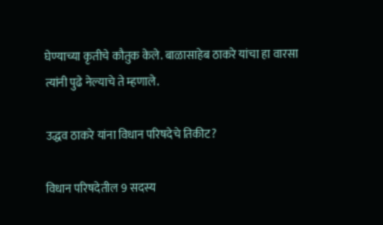घेण्याच्या कृतीचे कौतुक केले. बाळासाहेब ठाकरे यांचा हा वारसा त्यांनी पुढे नेल्याचे ते म्हणाले.

उद्धव ठाकरे यांना विधान परिषदेचे तिकीट?

विधान परिषदेतील 9 सदस्य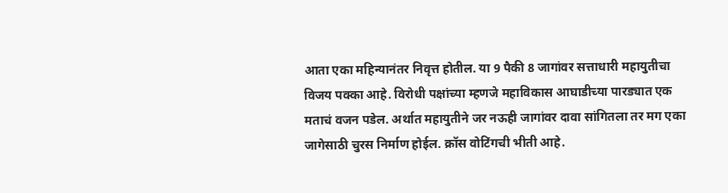आता एका महिन्यानंतर निवृत्त होतील. या 9 पैकी 8 जागांवर सत्ताधारी महायुतीचा विजय पक्का आहे. विरोधी पक्षांच्या म्हणजे महाविकास आघाडीच्या पारड्यात एक मताचं वजन पडेल. अर्थात महायुतीने जर नऊही जागांवर दावा सांगितला तर मग एका जागेसाठी चुरस निर्माण होईल. क्रॉस वोटिंगची भीती आहे.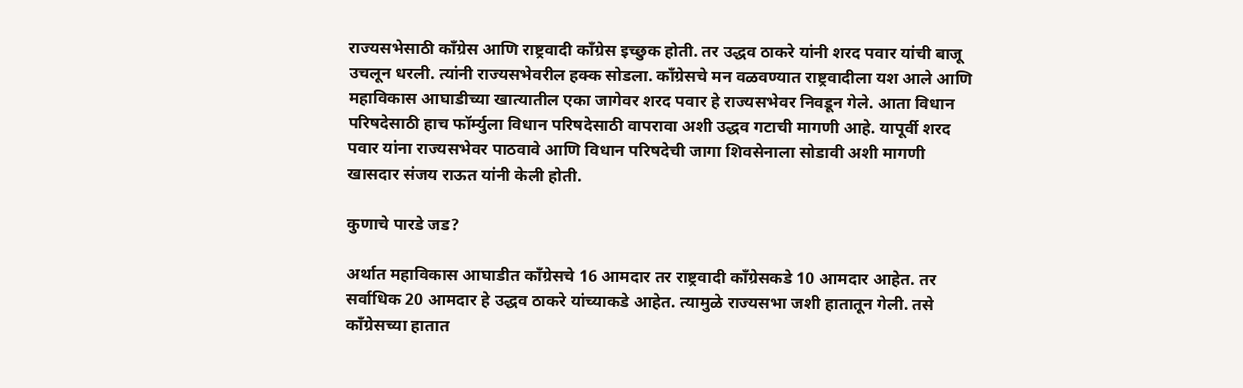राज्यसभेसाठी काँग्रेस आणि राष्ट्रवादी काँग्रेस इच्छुक होती. तर उद्धव ठाकरे यांनी शरद पवार यांची बाजू उचलून धरली. त्यांनी राज्यसभेवरील हक्क सोडला. काँग्रेसचे मन वळवण्यात राष्ट्रवादीला यश आले आणि महाविकास आघाडीच्या खात्यातील एका जागेवर शरद पवार हे राज्यसभेवर निवडून गेले. आता विधान परिषदेसाठी हाच फॉर्म्युला विधान परिषदेसाठी वापरावा अशी उद्धव गटाची मागणी आहे. यापूर्वी शरद पवार यांना राज्यसभेवर पाठवावे आणि विधान परिषदेची जागा शिवसेनाला सोडावी अशी मागणी खासदार संजय राऊत यांनी केली होती.

कुणाचे पारडे जड?

अर्थात महाविकास आघाडीत काँग्रेसचे 16 आमदार तर राष्ट्रवादी काँग्रेसकडे 10 आमदार आहेत. तर सर्वाधिक 20 आमदार हे उद्धव ठाकरे यांच्याकडे आहेत. त्यामुळे राज्यसभा जशी हातातून गेली. तसे काँग्रेसच्या हातात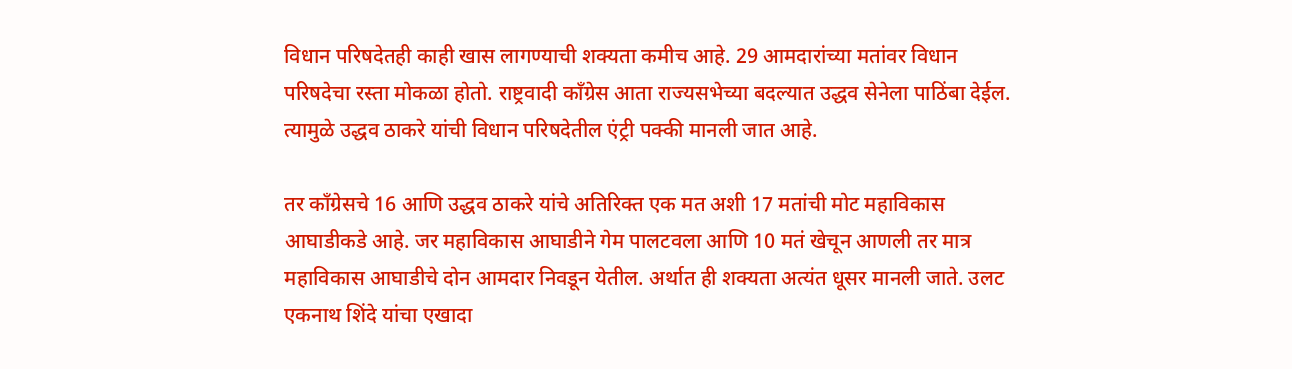विधान परिषदेतही काही खास लागण्याची शक्यता कमीच आहे. 29 आमदारांच्या मतांवर विधान परिषदेचा रस्ता मोकळा होतो. राष्ट्रवादी काँग्रेस आता राज्यसभेच्या बदल्यात उद्धव सेनेला पाठिंबा देईल. त्यामुळे उद्धव ठाकरे यांची विधान परिषदेतील एंट्री पक्की मानली जात आहे.

तर काँग्रेसचे 16 आणि उद्धव ठाकरे यांचे अतिरिक्त एक मत अशी 17 मतांची मोट महाविकास आघाडीकडे आहे. जर महाविकास आघाडीने गेम पालटवला आणि 10 मतं खेचून आणली तर मात्र महाविकास आघाडीचे दोन आमदार निवडून येतील. अर्थात ही शक्यता अत्यंत धूसर मानली जाते. उलट एकनाथ शिंदे यांचा एखादा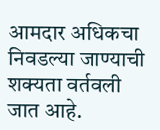आमदार अधिकचा निवडल्या जाण्याची शक्यता वर्तवली जात आहे.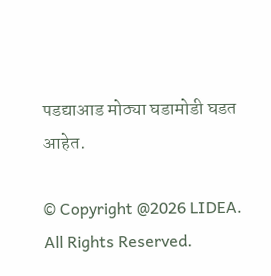पडद्याआड मोठ्या घडामोडी घडत आहेत.

© Copyright @2026 LIDEA. All Rights Reserved.